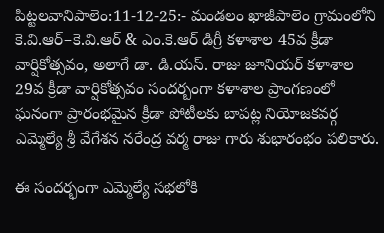పిట్టలవానిపాలెం:11-12-25:- మండలం ఖాజీపాలెం గ్రామంలోని కె.వి.ఆర్–కె.వి.ఆర్ & ఎం.కె.ఆర్ డిగ్రీ కళాశాల 45వ క్రీడా వార్షికోత్సవం, అలాగే డా. డి.యస్. రాజు జూనియర్ కళాశాల 29వ క్రీడా వార్షికోత్సవం సందర్బంగా కళాశాల ప్రాంగణంలో ఘనంగా ప్రారంభమైన క్రీడా పోటీలకు బాపట్ల నియోజకవర్గ ఎమ్మెల్యే శ్రీ వేగేశన నరేంద్ర వర్మ రాజు గారు శుభారంభం పలికారు.

ఈ సందర్భంగా ఎమ్మెల్యే సభలోకి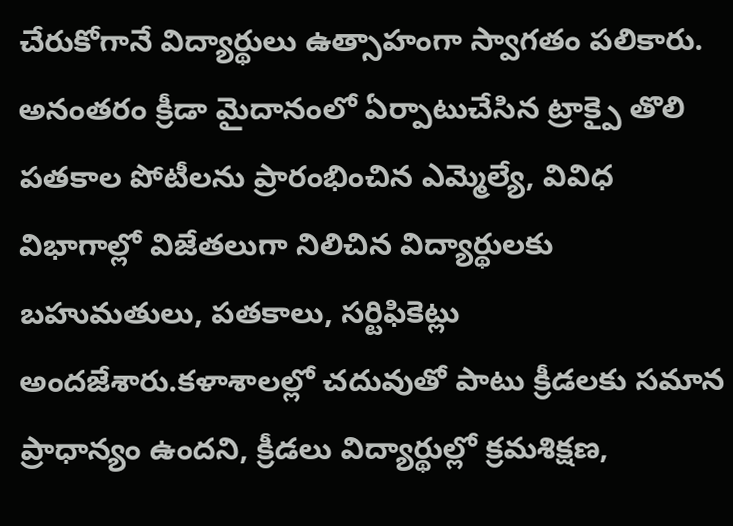చేరుకోగానే విద్యార్థులు ఉత్సాహంగా స్వాగతం పలికారు. అనంతరం క్రీడా మైదానంలో ఏర్పాటుచేసిన ట్రాక్పై తొలి పతకాల పోటీలను ప్రారంభించిన ఎమ్మెల్యే, వివిధ విభాగాల్లో విజేతలుగా నిలిచిన విద్యార్థులకు బహుమతులు, పతకాలు, సర్టిఫికెట్లు అందజేశారు.కళాశాలల్లో చదువుతో పాటు క్రీడలకు సమాన ప్రాధాన్యం ఉందని, క్రీడలు విద్యార్థుల్లో క్రమశిక్షణ,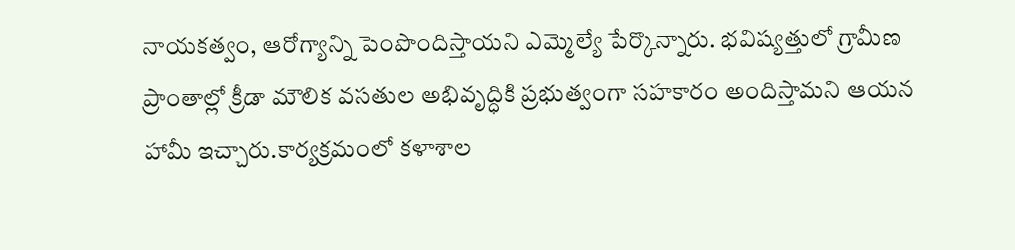నాయకత్వం, ఆరోగ్యాన్ని పెంపొందిస్తాయని ఎమ్మెల్యే పేర్కొన్నారు. భవిష్యత్తులో గ్రామీణ ప్రాంతాల్లో క్రీడా మౌలిక వసతుల అభివృద్ధికి ప్రభుత్వంగా సహకారం అందిస్తామని ఆయన హామీ ఇచ్చారు.కార్యక్రమంలో కళాశాల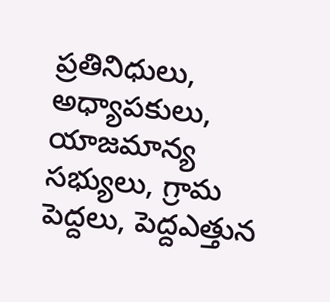ప్రతినిధులు, అధ్యాపకులు, యాజమాన్య సభ్యులు, గ్రామ పెద్దలు, పెద్దఎత్తున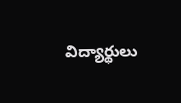విద్యార్థులు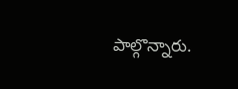పాల్గొన్నారు.